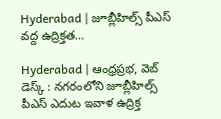Hyderabad | జూబ్లీహిల్స్ పీఎస్ వద్ద ఉద్రిక్తత…

Hyderabad | ఆంధ్రప్రభ, వెబ్ డెస్క్ : నగరంలోని జూబ్లీహిల్స్ పీఎస్ ఎదుట ఇవాళ ఉద్రిక్త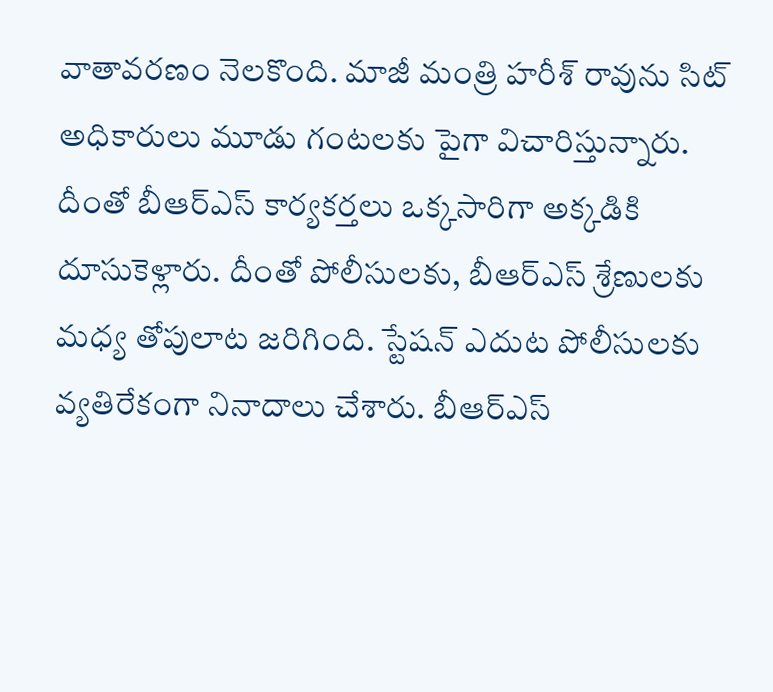వాతావరణం నెలకొంది. మాజీ మంత్రి హరీశ్ రావును సిట్ అధికారులు మూడు గంటలకు పైగా విచారిస్తున్నారు. దీంతో బీఆర్ఎస్ కార్యకర్తలు ఒక్కసారిగా అక్కడికి దూసుకెళ్లారు. దీంతో పోలీసులకు, బీఆర్ఎస్ శ్రేణులకు మధ్య తోపులాట జరిగింది. స్టేషన్ ఎదుట పోలీసులకు వ్యతిరేకంగా నినాదాలు చేశారు. బీఆర్ఎస్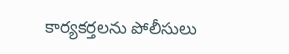కార్యకర్తలను పోలీసులు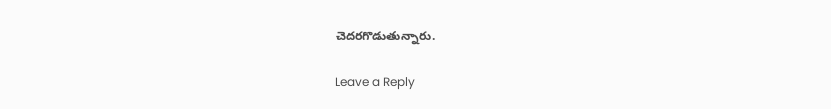చెదరగొడుతున్నారు.

Leave a Reply